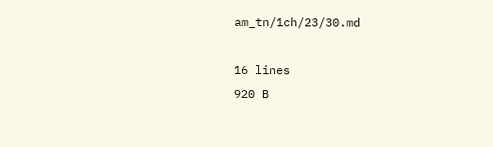am_tn/1ch/23/30.md

16 lines
920 B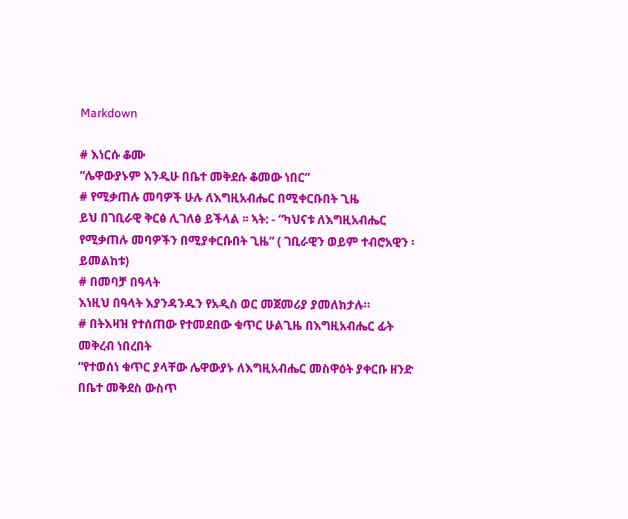Markdown

# እነርሱ ቆሙ
“ሌዋውያኑም እንዲሁ በቤተ መቅደሱ ቆመው ነበር”
# የሚቃጠሉ መባዎች ሁሉ ለእግዚአብሔር በሚቀርቡበት ጊዜ
ይህ በገቢራዊ ቅርፅ ሊገለፅ ይችላል ፡፡ ኣት: - “ካህናቱ ለእግዚአብሔር የሚቃጠሉ መባዎችን በሚያቀርቡበት ጊዜ” ( ገቢራዊን ወይም ተብሮአዊን ፡ ይመልከቱ)
# በመባቻ በዓላት
እነዚህ በዓላት እያንዳንዱን የአዲስ ወር መጀመሪያ ያመለክታሉ።
# በትእዛዝ የተሰጠው የተመደበው ቁጥር ሁልጊዜ በእግዚአብሔር ፊት መቅረብ ነበረበት
“የተወሰነ ቁጥር ያላቸው ሌዋውያኑ ለእግዚአብሔር መስዋዕት ያቀርቡ ዘንድ በቤተ መቅደስ ውስጥ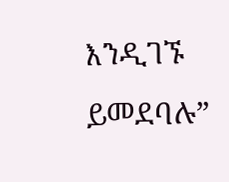እንዲገኙ ይመደባሉ”